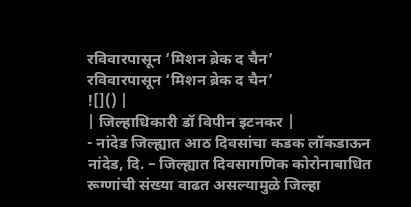रविवारपासून ‘मिशन ब्रेक द चैन’
रविवारपासून ‘मिशन ब्रेक द चैन’
![]() |
| जिल्हाधिकारी डॉ विपीन इटनकर |
- नांदेड जिल्ह्यात आठ दिवसांचा कडक लॉकडाऊन
नांदेड, दि. – जिल्ह्यात दिवसागणिक कोरोनाबाधित रूग्णांची संख्या वाढत असल्यामुळे जिल्हा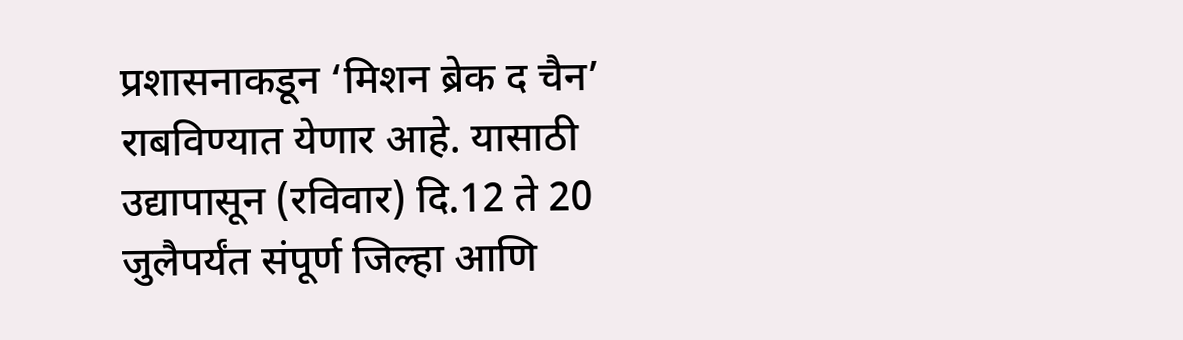प्रशासनाकडून ‘मिशन ब्रेक द चैन’ राबविण्यात येणार आहे. यासाठी उद्यापासून (रविवार) दि.12 ते 20 जुलैपर्यंत संपूर्ण जिल्हा आणि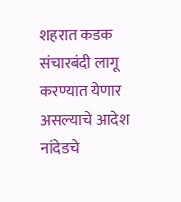शहरात कडक संचारबंदी लागू करण्यात येणार असल्याचे आदेश नांदेडचे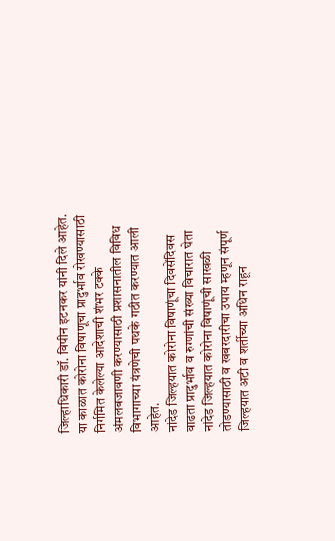जिल्हाधिकारी डॉ. विपीन इटनकर यांनी दिले आहेत. या काळात कोरोना विषाणूचा प्रादुर्भाव रोखण्यासाठी निर्गमित केलेल्या आदेशाची शंभर टक्के अंमलबजावणी करण्यासाठी प्रशासनातील विविध विभागाच्या यंत्रणेची पथके गठीत करण्यात आली आहेत.
नांदेड जिल्हयात कोरोना विषाणूंचा दिवसेंदिवस वाढता प्रादुर्भाव व रुग्णांची संख्या विचारात घेता नांदेड जिल्हयात कोरोना विषाणूंची साखळी तोडण्यासाठी व खबरदारीचा उपाय म्हणून संपूर्ण जिल्हयात अटी व शर्तीच्या अधिन राहून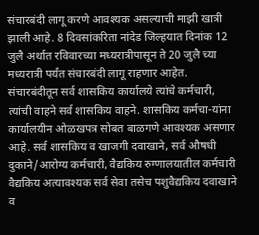संचारबंदी लागू करणे आवश्यक असल्याची माझी खात्री झाली आहे. 8 दिवसांकरिता नांदेड जिल्हयात दिनांक 12 जुलै अर्थात रविवारच्या मध्यरात्रीपासून ते 20 जुलै च्या मध्यरात्री पर्यंत संचारबंदी लागू राहणार आहेत. संचारबंदीतून सर्व शासकिय कार्यालये त्यांचे कर्मचारी, त्यांची वाहने सर्व शासकिय वाहने. शासकिय कर्मचा-यांना कार्यालयीन ओळखपत्र सोबत बाळगणे आवश्यक असणार आहे. सर्व शासकिय व खाजगी दवाखाने, सर्व औषधी दुकाने/आरोग्य कर्मचारी, वैद्यकिय रुग्णालयातील कर्मचारी वैद्यकिय अत्यावश्यक सर्व सेवा तसेच पशुवैद्यकिय दवाखाने व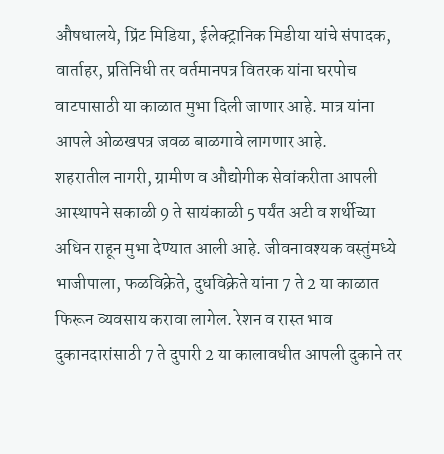औषधालये, प्रिंट मिडिया, ईलेक्ट्रानिक मिडीया यांचे संपादक, वार्ताहर, प्रतिनिधी तर वर्तमानपत्र वितरक यांना घरपोच वाटपासाठी या काळात मुभा दिली जाणार आहे. मात्र यांना आपले ओळखपत्र जवळ बाळगावे लागणार आहे.
शहरातील नागरी, ग्रामीण व औद्योगीक सेवांकरीता आपली आस्थापने सकाळी 9 ते सायंकाळी 5 पर्यंत अटी व शर्थीच्या अधिन राहून मुभा देण्यात आली आहे. जीवनावश्यक वस्तुंमध्ये भाजीपाला, फळविक्रेते, दुधविक्रेते यांना 7 ते 2 या काळात फिरून व्यवसाय करावा लागेल. रेशन व रास्त भाव दुकानदारांसाठी 7 ते दुपारी 2 या कालावधीत आपली दुकाने तर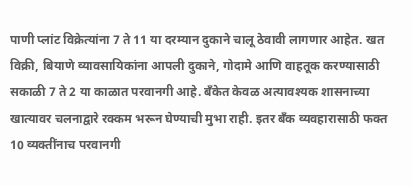पाणी प्लांट विक्रेत्यांना 7 ते 11 या दरम्यान दुकाने चालू ठेवावी लागणार आहेत. खत विक्री, बियाणे व्यावसायिकांना आपली दुकाने, गोदामे आणि वाहतूक करण्यासाठी सकाळी 7 ते 2 या काळात परवानगी आहे. बँकेत केवळ अत्यावश्यक शासनाच्या खात्यावर चलनाद्वारे रक्कम भरून घेण्याची मुभा राही. इतर बँक व्यवहारासाठी फक्त 10 व्यक्तींनाच परवानगी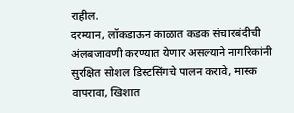राहील.
दरम्यान, लॉकडाऊन काळात कडक संचारबंदीची अंलबजावणी करण्यात येणार असल्याने नागरिकांनी सुरक्षित सोशल डिस्टसिंगचे पालन करावे, मास्क वापरावा, खिशात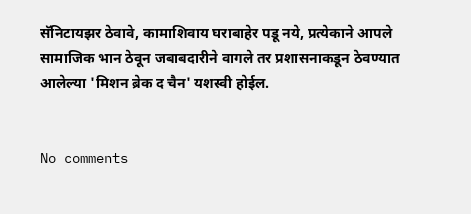सॅनिटायझर ठेवावे, कामाशिवाय घराबाहेर पडू नये, प्रत्येकाने आपले सामाजिक भान ठेवून जबाबदारीने वागले तर प्रशासनाकडून ठेवण्यात आलेल्या 'मिशन ब्रेक द चैन' यशस्वी होईल.


No comments